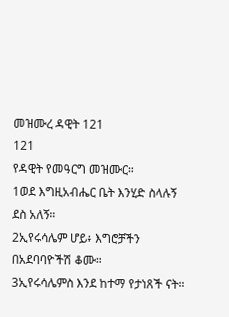መዝሙረ ዳዊት 121
121
የዳዊት የመዓርግ መዝሙር።
1ወደ እግዚአብሔር ቤት እንሂድ ስላሉኝ ደስ አለኝ።
2ኢየሩሳሌም ሆይ፥ እግሮቻችን በአደባባዮችሽ ቆሙ።
3ኢየሩሳሌምስ እንደ ከተማ የታነጸች ናት።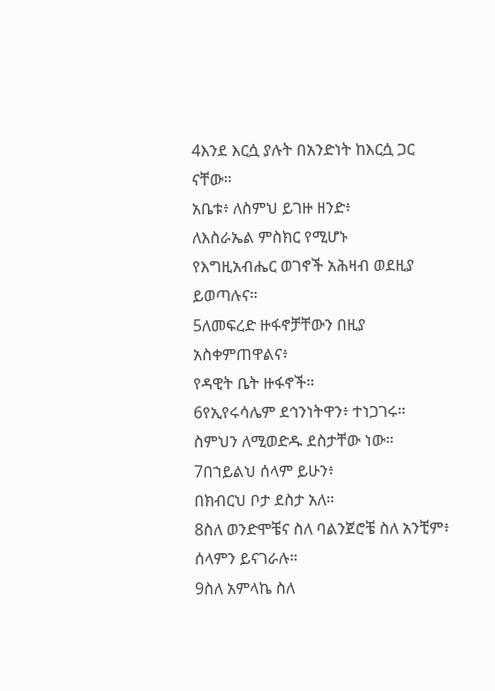4እንደ እርሷ ያሉት በአንድነት ከእርሷ ጋር ናቸው።
አቤቱ፥ ለስምህ ይገዙ ዘንድ፥
ለእስራኤል ምስክር የሚሆኑ
የእግዚአብሔር ወገኖች አሕዛብ ወደዚያ ይወጣሉና።
5ለመፍረድ ዙፋኖቻቸውን በዚያ አስቀምጠዋልና፥
የዳዊት ቤት ዙፋኖች።
6የኢየሩሳሌም ደኅንነትዋን፥ ተነጋገሩ።
ስምህን ለሚወድዱ ደስታቸው ነው።
7በኀይልህ ሰላም ይሁን፥
በክብርህ ቦታ ደስታ አለ።
8ስለ ወንድሞቼና ስለ ባልንጀሮቼ ስለ አንቺም፥
ሰላምን ይናገራሉ።
9ስለ አምላኬ ስለ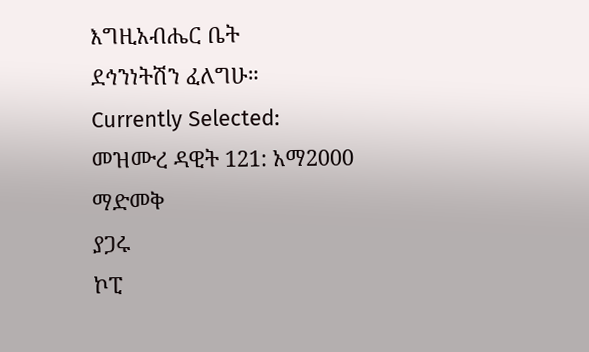እግዚአብሔር ቤት
ደኅንነትሽን ፈለግሁ።
Currently Selected:
መዝሙረ ዳዊት 121: አማ2000
ማድመቅ
ያጋሩ
ኮፒ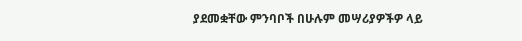ያደመቋቸው ምንባቦች በሁሉም መሣሪያዎችዎ ላይ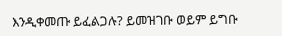እንዲቀመጡ ይፈልጋሉ? ይመዝገቡ ወይም ይግቡ